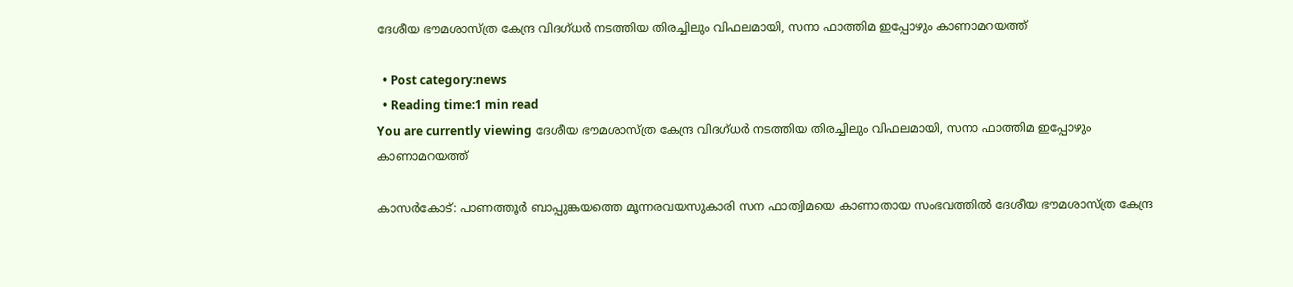ദേശീയ ഭൗമശാസ്ത്ര കേന്ദ്ര വിദഗ്ധര്‍ നടത്തിയ തിരച്ചിലും വിഫലമായി, സനാ ഫാത്തിമ ഇപ്പോഴും കാണാമറയത്ത്

  • Post category:news
  • Reading time:1 min read
You are currently viewing ദേശീയ ഭൗമശാസ്ത്ര കേന്ദ്ര വിദഗ്ധര്‍ നടത്തിയ തിരച്ചിലും വിഫലമായി, സനാ ഫാത്തിമ ഇപ്പോഴും കാണാമറയത്ത്

കാസര്‍കോട്: പാണത്തൂര്‍ ബാപ്പുങ്കയത്തെ മൂന്നരവയസുകാരി സന ഫാത്വിമയെ കാണാതായ സംഭവത്തില്‍ ദേശീയ ഭൗമശാസ്ത്ര കേന്ദ്ര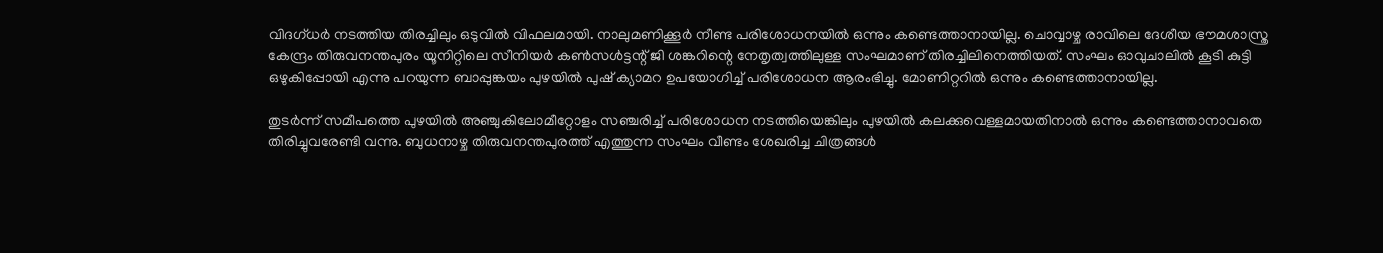വിദഗ്ധര്‍ നടത്തിയ തിരച്ചിലും ഒടുവില്‍ വിഫലമായി. നാലുമണിക്കൂര്‍ നീണ്ട പരിശോധനയില്‍ ഒന്നും കണ്ടെത്താനായില്ല. ചൊവ്വാഴ്ച രാവിലെ ദേശീയ ഭൗമശാസ്ത്ര കേന്ദ്രം തിരുവനന്തപുരം യൂനിറ്റിലെ സീനിയര്‍ കണ്‍സള്‍ട്ടന്റ് ജി ശങ്കറിന്റെ നേതൃത്വത്തിലുള്ള സംഘമാണ് തിരച്ചിലിനെത്തിയത്. സംഘം ഓവുചാലില്‍ കൂടി കുട്ടി ഒഴുകിപ്പോയി എന്നു പറയുന്ന ബാപ്പുങ്കയം പുഴയില്‍ പുഷ് ക്യാമറ ഉപയോഗിച്ച് പരിശോധന ആരംഭിച്ചു. മോണിറ്ററില്‍ ഒന്നും കണ്ടെത്താനായില്ല.

തുടര്‍ന്ന് സമീപത്തെ പുഴയില്‍ അഞ്ചുകിലോമീറ്റോളം സഞ്ചരിച്ച് പരിശോധന നടത്തിയെങ്കിലും പുഴയില്‍ കലക്കുവെള്ളമായതിനാല്‍ ഒന്നും കണ്ടെത്താനാവതെ തിരിച്ചുവരേണ്ടി വന്നു. ബുധനാഴ്ച തിരുവനന്തപുരത്ത് എത്തുന്ന സംഘം വീണ്ടം ശേഖരിച്ച ചിത്രങ്ങള്‍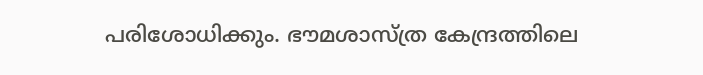പരിശോധിക്കും. ഭൗമശാസ്ത്ര കേന്ദ്രത്തിലെ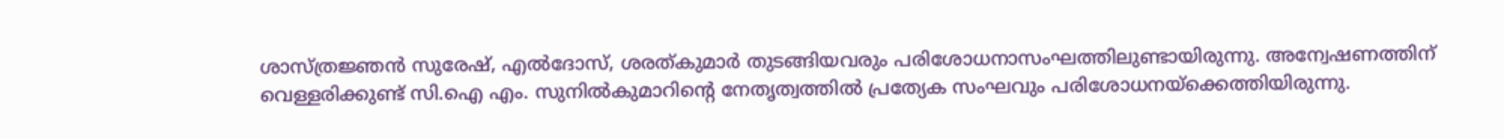ശാസ്ത്രജ്ഞന്‍ സുരേഷ്, എല്‍ദോസ്, ശരത്കുമാര്‍ തുടങ്ങിയവരും പരിശോധനാസംഘത്തിലുണ്ടായിരുന്നു. അന്വേഷണത്തിന് വെള്ളരിക്കുണ്ട് സി.ഐ എം. സുനില്‍കുമാറിന്റെ നേതൃത്വത്തില്‍ പ്രത്യേക സംഘവും പരിശോധനയ്‌ക്കെത്തിയിരുന്നു.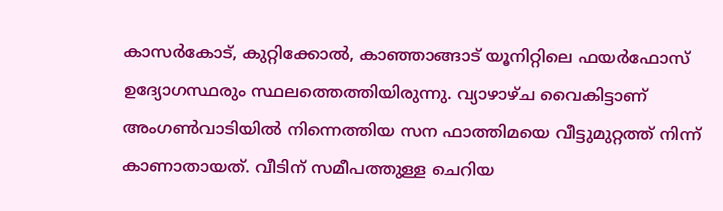കാസര്‍കോട്, കുറ്റിക്കോല്‍, കാഞ്ഞാങ്ങാട് യൂനിറ്റിലെ ഫയര്‍ഫോസ് ഉദ്യോഗസ്ഥരും സ്ഥലത്തെത്തിയിരുന്നു. വ്യാഴാഴ്ച വൈകിട്ടാണ് അംഗണ്‍വാടിയില്‍ നിന്നെത്തിയ സന ഫാത്തിമയെ വീട്ടുമുറ്റത്ത് നിന്ന് കാണാതായത്. വീടിന് സമീപത്തുള്ള ചെറിയ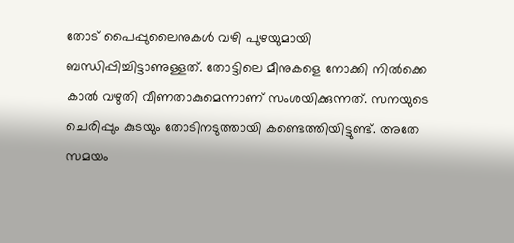തോട് പൈപ്പുലൈനുകള്‍ വഴി പുഴയുമായി ബന്ധിപ്പിച്ചിട്ടാണുള്ളത്. തോട്ടിലെ മീനുകളെ നോക്കി നില്‍ക്കെ കാല്‍ വഴുതി വീണതാകുമെന്നാണ് സംശയിക്കുന്നത്. സനയുടെ ചെരിപ്പും കുടയും തോടിനടുത്തായി കണ്ടെത്തിയിട്ടുണ്ട്. അതേ സമയം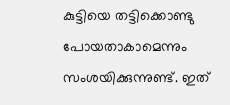കുട്ടിയെ തട്ടിക്കൊണ്ടു പോയതാകാമെന്നും സംശയിക്കുന്നുണ്ട്. ഇത്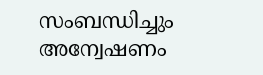സംബന്ധിച്ചും അന്വേഷണം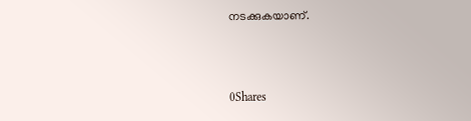നടക്കുകയാണ്.



0Shares